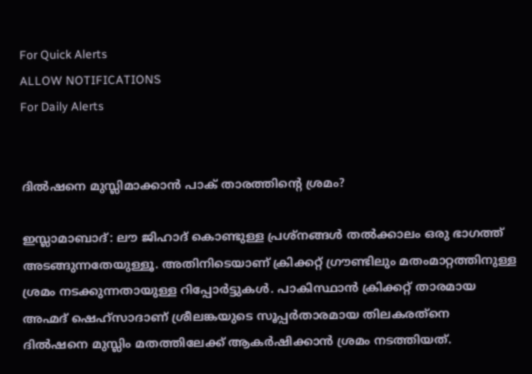For Quick Alerts
ALLOW NOTIFICATIONS
For Daily Alerts


ദില്‍ഷനെ മുസ്ലിമാക്കാന്‍ പാക് താരത്തിന്റെ ശ്രമം?

ഇസ്ലാമാബാദ്: ലൗ ജിഹാദ് കൊണ്ടുള്ള പ്രശ്‌നങ്ങള്‍ തല്‍ക്കാലം ഒരു ഭാഗത്ത് അടങ്ങുന്നതേയുള്ളൂ. അതിനിടെയാണ് ക്രിക്കറ്റ് ഗ്രൗണ്ടിലും മതംമാറ്റത്തിനുള്ള ശ്രമം നടക്കുന്നതായുള്ള റിപ്പോര്‍ട്ടുകള്‍. പാകിസ്ഥാന്‍ ക്രിക്കറ്റ് താരമായ അഹ്മദ് ഷെഹ്‌സാദാണ് ശ്രീലങ്കയുടെ സൂപ്പര്‍താരമായ തിലകരത്‌നെ ദില്‍ഷനെ മുസ്ലിം മതത്തിലേക്ക് ആകര്‍ഷിക്കാന്‍ ശ്രമം നടത്തിയത്.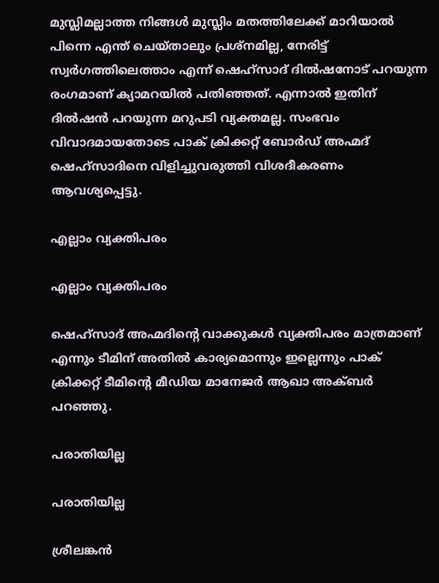മുസ്ലിമല്ലാത്ത നിങ്ങള്‍ മുസ്ലിം മതത്തിലേക്ക് മാറിയാല്‍ പിന്നെ എന്ത് ചെയ്താലും പ്രശ്‌നമില്ല, നേരിട്ട് സ്വര്‍ഗത്തിലെത്താം എന്ന് ഷെഹ്‌സാദ് ദില്‍ഷനോട് പറയുന്ന രംഗമാണ് ക്യാമറയില്‍ പതിഞ്ഞത്. എന്നാല്‍ ഇതിന് ദില്‍ഷന്‍ പറയുന്ന മറുപടി വ്യക്തമല്ല. സംഭവം വിവാദമായതോടെ പാക് ക്രിക്കറ്റ് ബോര്‍ഡ് അഹ്മദ് ഷെഹ്‌സാദിനെ വിളിച്ചുവരുത്തി വിശദീകരണം ആവശ്യപ്പെട്ടു.

എല്ലാം വ്യക്തിപരം

എല്ലാം വ്യക്തിപരം

ഷെഹ്‌സാദ് അഹ്മദിന്റെ വാക്കുകള്‍ വ്യക്തിപരം മാത്രമാണ് എന്നും ടീമിന് അതില്‍ കാര്യമൊന്നും ഇല്ലെന്നും പാക് ക്രിക്കറ്റ് ടീമിന്റെ മീഡിയ മാനേജര്‍ ആഖാ അക്ബര്‍ പറഞ്ഞു.

പരാതിയില്ല

പരാതിയില്ല

ശ്രീലങ്കന്‍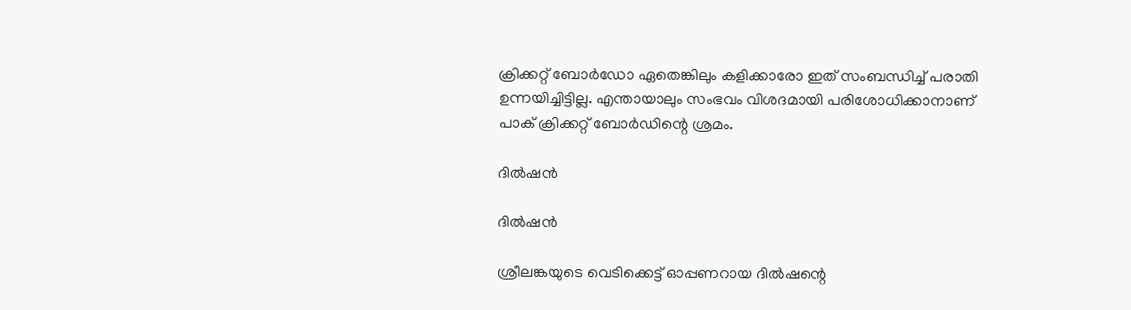ക്രിക്കറ്റ് ബോര്‍ഡോ ഏതെങ്കിലും കളിക്കാരോ ഇത് സംബന്ധിച്ച് പരാതി ഉന്നയിച്ചിട്ടില്ല. എന്തായാലും സംഭവം വിശദമായി പരിശോധിക്കാനാണ് പാക് ക്രിക്കറ്റ് ബോര്‍ഡിന്റെ ശ്രമം.

ദില്‍ഷന്‍

ദില്‍ഷന്‍

ശ്രീലങ്കയുടെ വെടിക്കെട്ട് ഓപ്പണറായ ദില്‍ഷന്റെ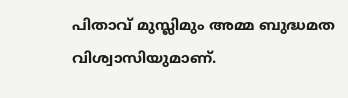പിതാവ് മുസ്ലിമും അമ്മ ബുദ്ധമത വിശ്വാസിയുമാണ്.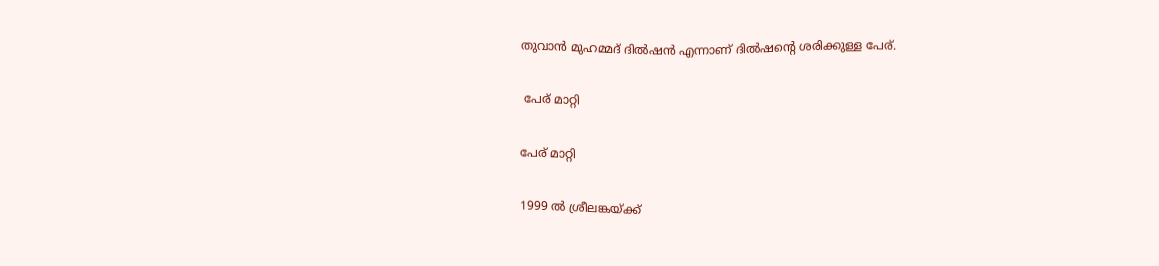തുവാന്‍ മുഹമ്മദ് ദില്‍ഷന്‍ എന്നാണ് ദില്‍ഷന്റെ ശരിക്കുള്ള പേര്.

 പേര് മാറ്റി

പേര് മാറ്റി

1999 ല്‍ ശ്രീലങ്കയ്ക്ക്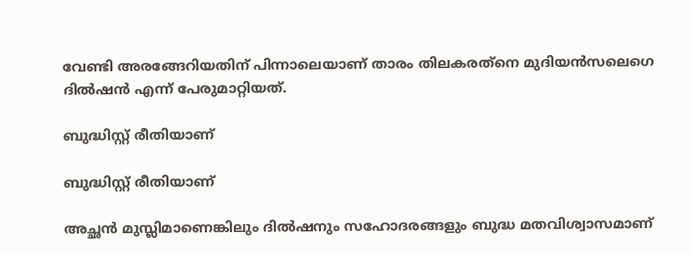വേണ്ടി അരങ്ങേറിയതിന് പിന്നാലെയാണ് താരം തിലകരത്‌നെ മുദിയന്‍സലെഗെ ദില്‍ഷന്‍ എന്ന് പേരുമാറ്റിയത്.

ബുദ്ധിസ്റ്റ് രീതിയാണ്

ബുദ്ധിസ്റ്റ് രീതിയാണ്

അച്ഛന്‍ മുസ്ലിമാണെങ്കിലും ദില്‍ഷനും സഹോദരങ്ങളും ബുദ്ധ മതവിശ്വാസമാണ്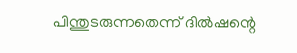പിന്തുടരുന്നതെന്ന് ദില്‍ഷന്റെ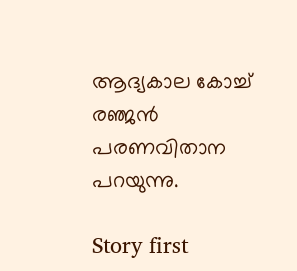ആദ്യകാല കോച്ച് രഞ്ജന്‍ പരണവിതാന പറയുന്നു.

Story first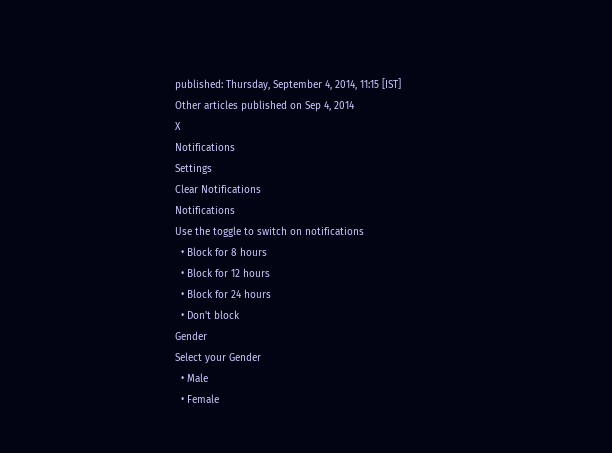published: Thursday, September 4, 2014, 11:15 [IST]
Other articles published on Sep 4, 2014
X
Notifications
Settings
Clear Notifications
Notifications
Use the toggle to switch on notifications
  • Block for 8 hours
  • Block for 12 hours
  • Block for 24 hours
  • Don't block
Gender
Select your Gender
  • Male
  • Female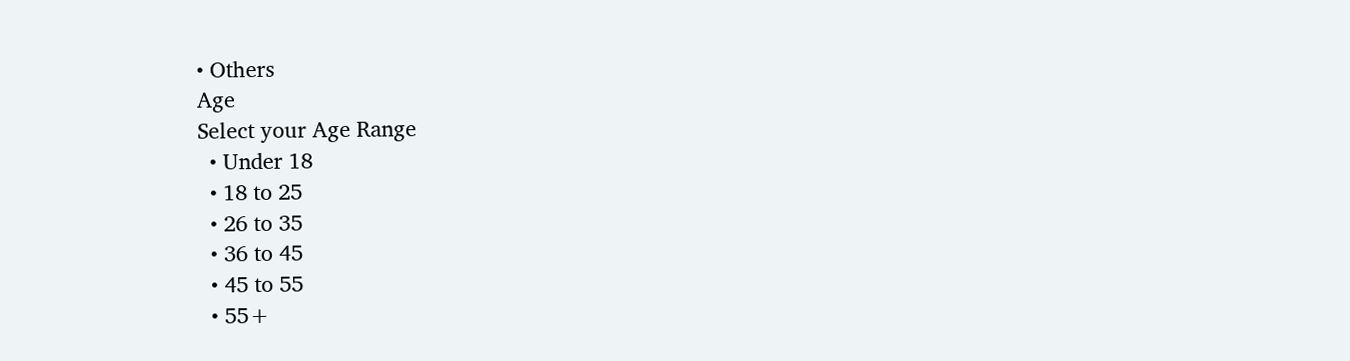• Others
Age
Select your Age Range
  • Under 18
  • 18 to 25
  • 26 to 35
  • 36 to 45
  • 45 to 55
  • 55+